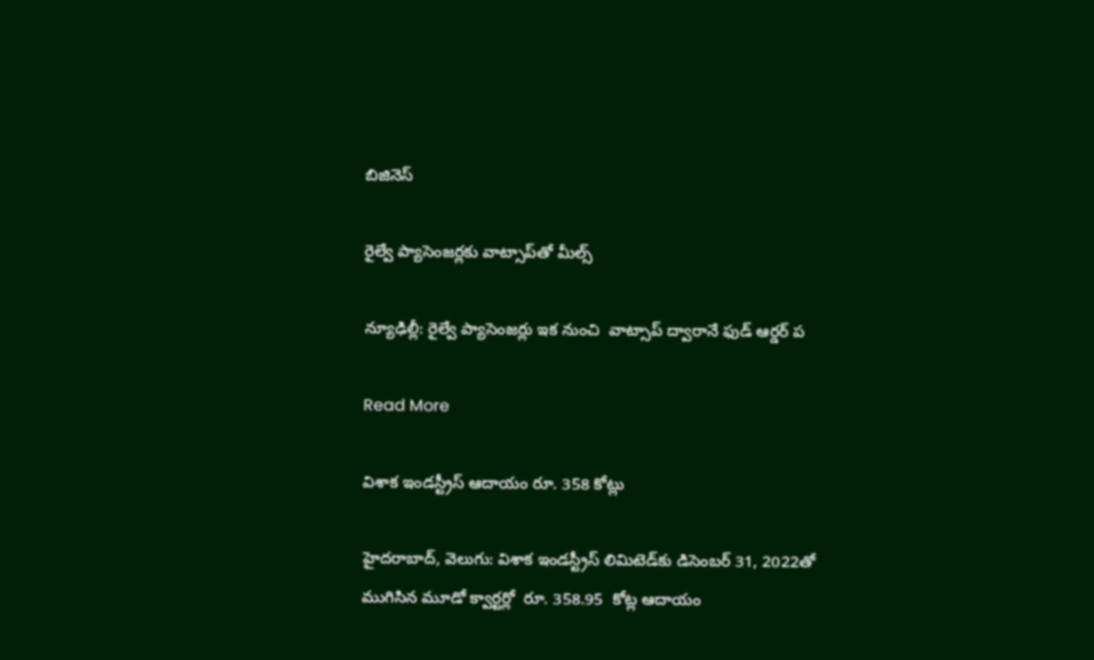బిజినెస్

రైల్వే ప్యాసెంజర్లకు వాట్సాప్‌‌‌‌తో మీల్స్‌‌‌‌

న్యూఢిల్లీ: రైల్వే ప్యాసెంజర్లు ఇక నుంచి  వాట్సాప్ ద్వారానే ఫుడ్‌‌‌‌ ఆర్డర్‌‌‌‌‌‌‌‌ ప

Read More

విశాక ఇండస్ట్రీస్ ఆదాయం రూ. 358 కోట్లు

హైదరాబాద్, వెలుగు: విశాక ఇండస్ట్రీస్ లిమిటెడ్‌‌కు డిసెంబర్ 31, 2022తో ముగిసిన మూడో క్వార్టర్లో  రూ. 358.95  కోట్ల ఆదాయం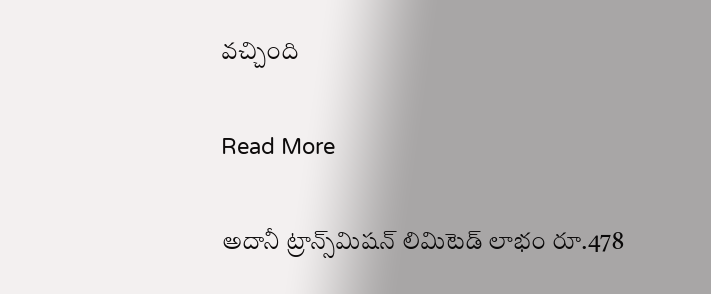వచ్చింది

Read More

అదానీ ట్రాన్స్‌‌‌‌‌‌‌‌మిషన్ లిమిటెడ్ లాభం రూ.478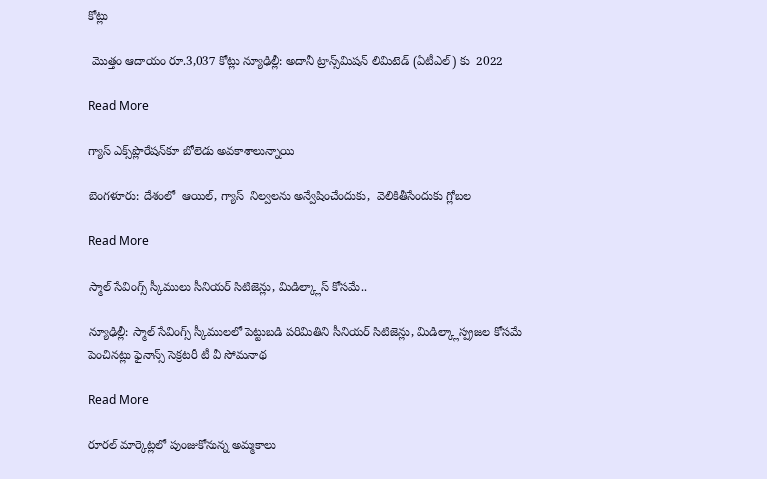కోట్లు

 మొత్తం ఆదాయం రూ.3,037 కోట్లు న్యూఢిల్లీ: అదానీ ట్రాన్స్‌‌‌‌‌‌‌‌మిషన్ లిమిటెడ్ (ఏటీఎల్) కు  2022

Read More

గ్యాస్ ఎక్స్‌‌‌‌‌‌‌‌ప్లొరేషన్‌‌‌‌‌‌‌‌కూ బోలెడు అవకాశాలున్నాయి

బెంగళూరు: దేశంలో  ఆయిల్‌‌‌‌‌‌‌‌, గ్యాస్  నిల్వలను అన్వేషించేందుకు,  వెలికితీసేందుకు గ్లోబల

Read More

స్మాల్ సేవింగ్స్ స్కీములు సీనియర్ సిటిజెన్లు, మిడిల్క్లాస్ కోసమే..

న్యూఢిల్లీ: స్మాల్ సేవింగ్స్ స్కీములలో పెట్టుబడి పరిమితిని సీనియర్ సిటిజెన్లు, మిడిల్క్లాస్ప్రజల కోసమే పెంచినట్లు ఫైనాన్స్ సెక్రటరీ టీ వీ సోమనాథ

Read More

రూరల్ మార్కెట్లలో పుంజుకోనున్న అమ్మకాలు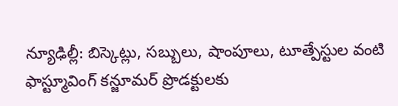న్యూఢిల్లీ: బిస్కెట్లు, సబ్బులు, షాంపూలు, టూత్పేస్టుల వంటి ఫాస్ట్మూవింగ్ కన్జూమర్ ప్రొడక్టులకు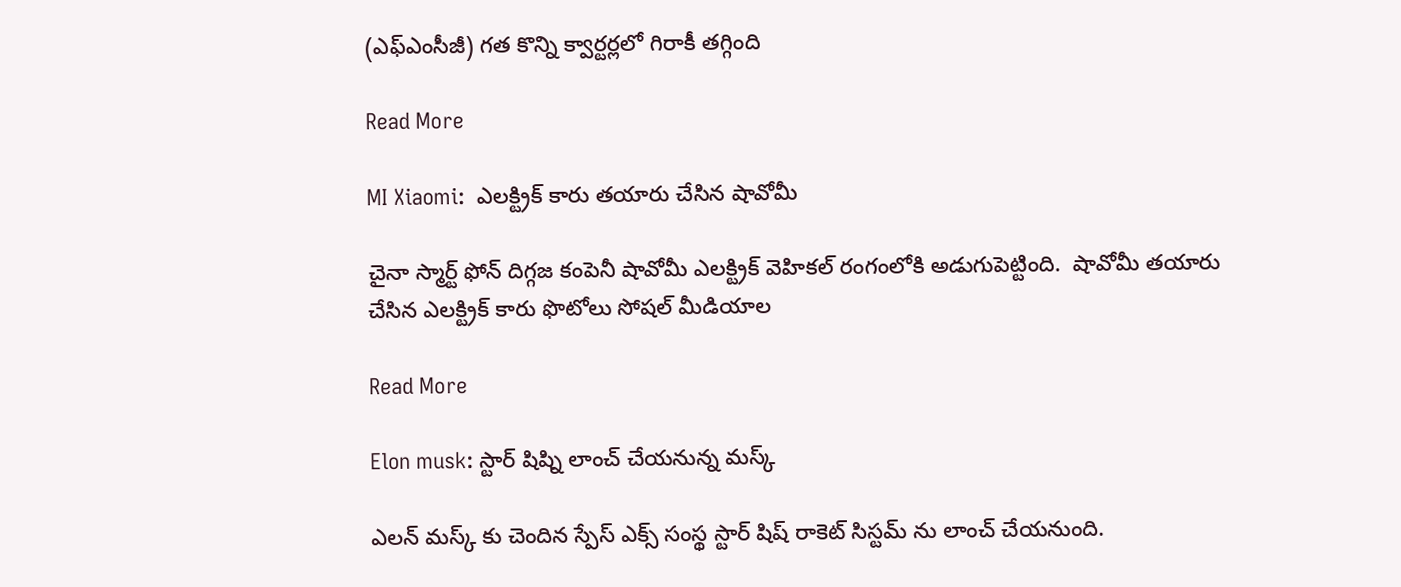(ఎఫ్ఎంసీజీ) గత కొన్ని క్వార్టర్లలో గిరాకీ తగ్గింది

Read More

MI Xiaomi:  ఎలక్ట్రిక్ కారు తయారు చేసిన షావోమీ

చైనా స్మార్ట్ ఫోన్ దిగ్గజ కంపెనీ షావోమీ ఎలక్ట్రిక్ వెహికల్ రంగంలోకి అడుగుపెట్టింది.  షావోమీ తయారు చేసిన ఎలక్ట్రిక్ కారు ఫొటోలు సోషల్ మీడియాల

Read More

Elon musk: స్టార్ షిష్ని లాంచ్ చేయనున్న మస్క్

ఎలన్ మస్క్ కు చెందిన స్పేస్ ఎక్స్ సంస్థ స్టార్ షిష్ రాకెట్ సిస్టమ్ ను లాంచ్ చేయనుంది.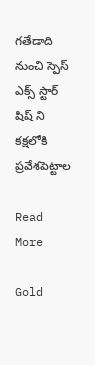గతేడాది నుంచి స్పెస్ ఎక్స్ స్టార్ షిష్ ని కక్షలోకి ప్రవేశపెట్టాల

Read More

Gold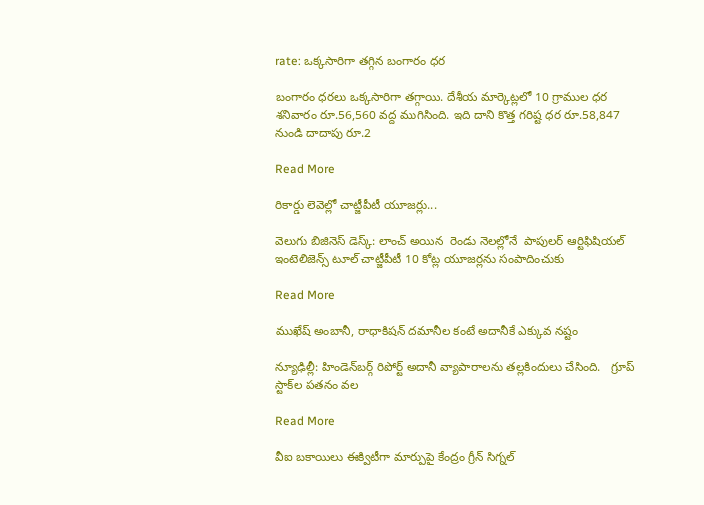rate: ఒక్కసారిగా తగ్గిన బంగారం ధర

బంగారం ధరలు ఒక్కసారిగా తగ్గాయి. దేశీయ మార్కెట్లలో 10 గ్రాముల ధర శనివారం రూ.56,560 వద్ద ముగిసింది. ఇది దాని కొత్త గరిష్ట ధర రూ.58,847 నుండి దాదాపు రూ.2

Read More

రికార్డు లెవెల్లో చాట్జీపీటీ యూజర్లు...

వెలుగు బిజినెస్ డెస్క్: లాంచ్ అయిన  రెండు నెలల్లోనే  పాపులర్ ఆర్టిఫిషియల్ ఇంటెలిజెన్స్ టూల్ చాట్జీపీటీ 10 కోట్ల యూజర్లను సంపాదించుకు

Read More

ముఖేష్ అంబానీ, రాధాకిషన్ దమానీల కంటే అదానీకే ఎక్కువ నష్టం

న్యూఢిల్లీ: హిండెన్‌‌‌‌బర్గ్ రిపోర్ట్ అదానీ వ్యాపారాలను తల్లకిందులు చేసింది.   గ్రూప్ స్టాక్‌‌‌‌ల పతనం వల

Read More

వీఐ బకాయిలు ఈక్విటీగా మార్పుపై కేంద్రం గ్రీన్ సిగ్నల్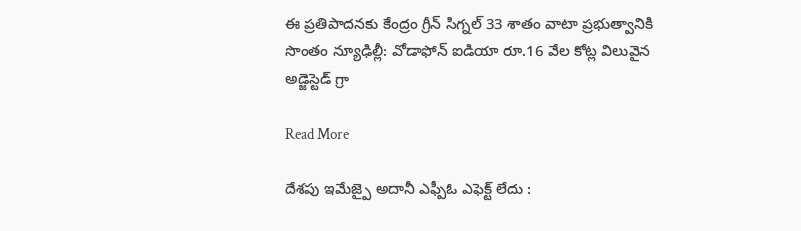ఈ ప్రతిపాదనకు కేంద్రం గ్రీన్ సిగ్నల్ 33 శాతం వాటా ప్రభుత్వానికి సొంతం న్యూఢిల్లీ: వోడాఫోన్ ఐడియా రూ.16 వేల కోట్ల విలువైన అడ్జెస్టెడ్ గ్రా

Read More

దేశపు ఇమేజ్పై అదానీ ఎఫ్పీఓ ఎఫెక్ట్ లేదు :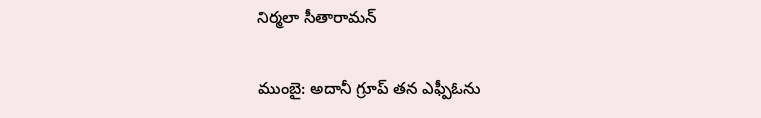నిర్మలా సీతారామన్

ముంబై: అదానీ గ్రూప్ తన ఎఫ్పీఓను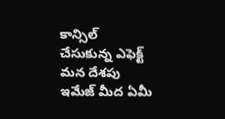కాన్సిల్ చేసుకున్న ఎఫెక్ట్ మన దేశపు ఇమేజ్ మీద ఏమీ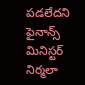పడలేదని ఫైనాన్స్ మినిస్టర్ నిర్మలా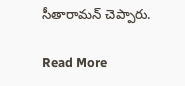సీతారామన్ చెప్పారు.

Read More